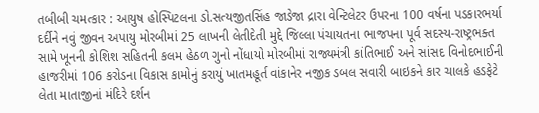તબીબી ચમત્કાર : આયુષ હોસ્પિટલના ડો.સત્યજીતસિંહ જાડેજા દ્રારા વેન્ટિલેટર ઉપરના 100 વર્ષના પડકારભર્યા દર્દીને નવું જીવન અપાયુ મોરબીમાં 25 લાખની લેતીદેતી મુદ્દે જિલ્લા પંચાયતના ભાજપના પૂર્વ સદસ્ય-રાષ્ટ્રભક્ત સામે ખૂનની કોશિશ સહિતની કલમ હેઠળ ગુનો નોંધાયો મોરબીમાં રાજ્યમંત્રી કાંતિભાઈ અને સાંસદ વિનોદભાઈની હાજરીમાં 106 કરોડના વિકાસ કામોનું કરાયું ખાતમહૂર્ત વાંકાનેર નજીક ડબલ સવારી બાઇકને કાર ચાલકે હડફેટે લેતા માતાજીનાં મંદિરે દર્શન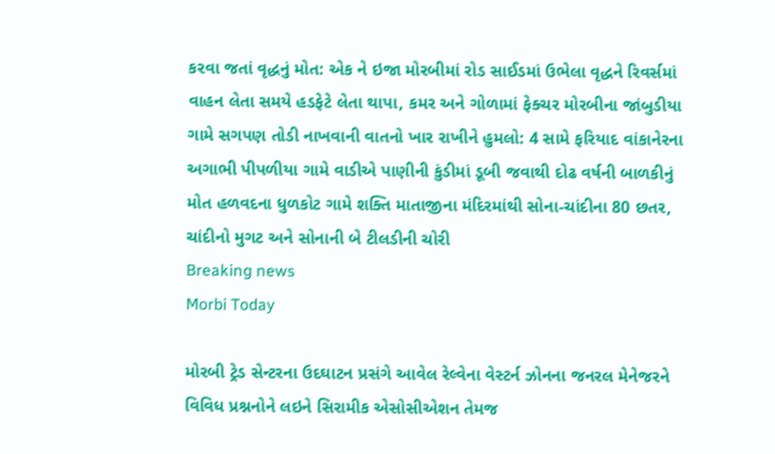કરવા જતાં વૃદ્ધનું મોત: એક ને ઇજા મોરબીમાં રોડ સાઈડમાં ઉભેલા વૃદ્ધને રિવર્સમાં વાહન લેતા સમયે હડફેટે લેતા થાપા, કમર અને ગોળામાં ફેક્ચર મોરબીના જાંબુડીયા ગામે સગપણ તોડી નાખવાની વાતનો ખાર રાખીને હુમલો: 4 સામે ફરિયાદ વાંકાનેરના અગાભી પીપળીયા ગામે વાડીએ પાણીની કુંડીમાં ડૂબી જવાથી દોઢ વર્ષની બાળકીનું મોત હળવદના ધુળકોટ ગામે શક્તિ માતાજીના મંદિરમાંથી સોના-ચાંદીના 80 છતર, ચાંદીનો મુગટ અને સોનાની બે ટીલડીની ચોરી
Breaking news
Morbi Today

મોરબી ટ્રેડ સેન્ટરના ઉદઘાટન પ્રસંગે આવેલ રેલ્વેના વેસ્ટર્ન ઝોનના જનરલ મેનેજરને વિવિધ પ્રશ્નનોને લઇને સિરામીક એસોસીએશન તેમજ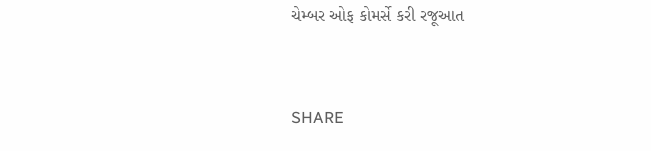ચેમ્બર ઓફ કોમર્સે કરી રજૂઆત


SHARE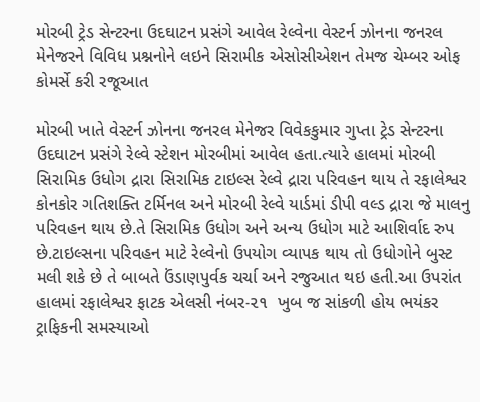મોરબી ટ્રેડ સેન્ટરના ઉદઘાટન પ્રસંગે આવેલ રેલ્વેના વેસ્ટર્ન ઝોનના જનરલ મેનેજરને વિવિધ પ્રશ્નનોને લઇને સિરામીક એસોસીએશન તેમજ ચેમ્બર ઓફ કોમર્સે કરી રજૂઆત

મોરબી ખાતે વેસ્ટર્ન ઝોનના જનરલ મેનેજર વિવેકકુમાર ગુપ્તા ટ્રેડ સેન્ટરના ઉદઘાટન પ્રસંગે રેલ્વે સ્ટેશન મોરબીમાં આવેલ હતા.ત્યારે હાલમાં મોરબી સિરામિક ઉધોગ દ્રારા સિરામિક ટાઇલ્સ રેલ્વે દ્રારા પરિવહન થાય તે રફાલેશ્વર કોનકોર ગતિશક્તિ ટર્મિનલ અને મોરબી રેલ્વે યાર્ડમાં ડીપી વલ્ડ દ્રારા જે માલનુ પરિવહન થાય છે.તે સિરામિક ઉધોગ અને અન્ય ઉધોગ માટે આશિર્વાદ રુપ છે.ટાઇલ્સના પરિવહન માટે રેલ્વેનો ઉપયોગ વ્યાપક થાય તો ઉધોગોને બુસ્ટ મલી શકે છે તે બાબતે ઉંડાણપુર્વક ચર્ચા અને રજુઆત થઇ હતી.આ ઉપરાંત હાલમાં રફાલેશ્વર ફાટક એલસી નંબર-૨૧  ખુબ જ સાંકળી હોય ભયંકર ટ્રાફિકની સમસ્યાઓ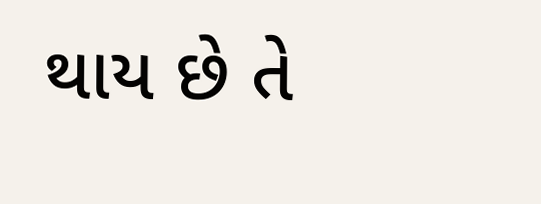થાય છે તે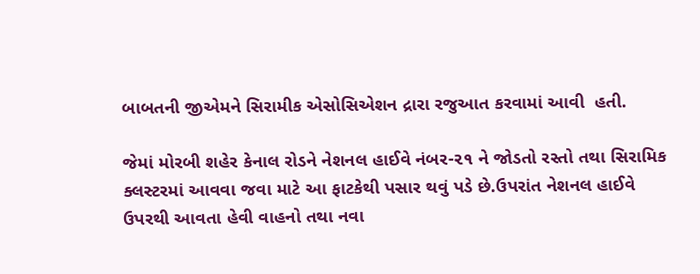બાબતની જીએમને સિરામીક એસોસિએશન દ્રારા રજુઆત કરવામાં આવી  હતી.

જેમાં મોરબી શહેર કેનાલ રોડને નેશનલ હાઈવે નંબર-૨૧ ને જોડતો રસ્તો તથા સિરામિક ક્લસ્ટરમાં આવવા જવા માટે આ ફાટકેથી પસાર થવું પડે છે.ઉપરાંત નેશનલ હાઈવે ઉપરથી આવતા હેવી વાહનો તથા નવા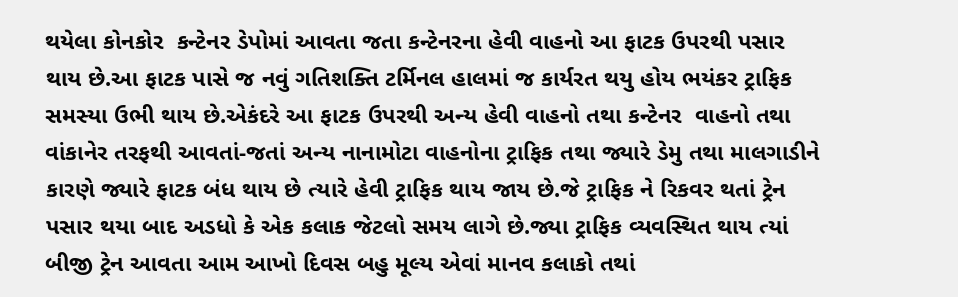થયેલા કોનકોર  કન્ટેનર ડેપોમાં આવતા જતા કન્ટેનરના હેવી વાહનો આ ફાટક ઉપરથી પસાર થાય છે.આ ફાટક પાસે જ નવું ગતિશક્તિ ટર્મિનલ હાલમાં જ કાર્યરત થયુ હોય ભયંકર ટ્રાફિક સમસ્યા ઉભી થાય છે.એકંદરે આ ફાટક ઉપરથી અન્ય હેવી વાહનો તથા કન્ટેનર  વાહનો તથા વાંકાનેર તરફથી આવતાં-જતાં અન્ય નાનામોટા વાહનોના ટ્રાફિક તથા જ્યારે ડેમુ તથા માલગાડીને કારણે જ્યારે ફાટક બંધ થાય છે ત્યારે હેવી ટ્રાફિક થાય જાય છે.જે ટ્રાફિક ને રિકવર થતાં ટ્રેન પસાર થયા બાદ અડધો કે એક કલાક જેટલો સમય લાગે છે.જ્યા ટ્રાફિક વ્યવસ્થિત થાય ત્યાં બીજી ટ્રેન આવતા આમ આખો દિવસ બહુ મૂલ્ય એવાં માનવ કલાકો તથાં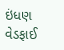ઇંધણ વેડફાઈ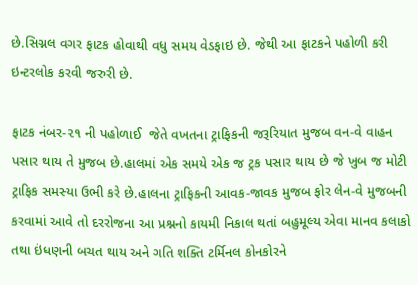છે.સિગ્નલ વગર ફાટક હોવાથી વધુ સમય વેડફાઇ છે. જેથી આ ફાટકને પહોળી કરી ઇન્ટરલોક કરવી જરુરી છે.

ફાટક નંબર-૨૧ ની પહોળાઈ  જેતે વખતના ટ્રાફિકની જરૂરિયાત મુજબ વન-વે વાહન પસાર થાય તે મુજબ છે.હાલમાં એક સમયે એક જ ટ્રક પસાર થાય છે જે ખુબ જ મોટી ટ્રાફિક સમસ્યા ઉભી કરે છે.હાલના ટ્રાફિકની આવક-જાવક મુજબ ફોર લેન-વે મુજબની કરવામાં આવે તો દરરોજના આ પ્રશ્નનો કાયમી નિકાલ થતાં બહુમૂલ્ય એવા માનવ કલાકો તથા ઇંધણની બચત થાય અને ગતિ શક્તિ ટર્મિનલ કોનકોરને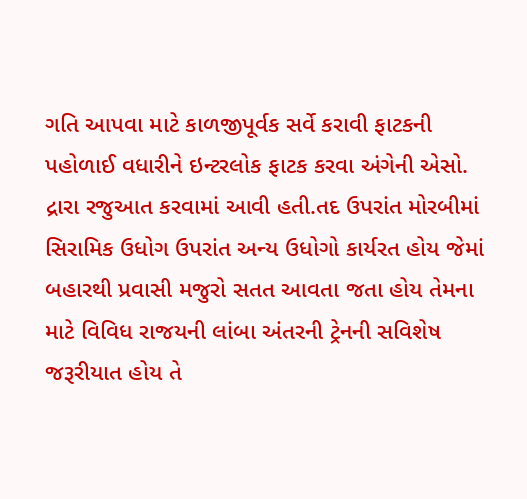ગતિ આપવા માટે કાળજીપૂર્વક સર્વે કરાવી ફાટકની પહોળાઈ વધારીને ઇન્ટરલોક ફાટક કરવા અંગેની એસો. દ્રારા રજુઆત કરવામાં આવી હતી.તદ ઉપરાંત મોરબીમાં સિરામિક ઉધોગ ઉપરાંત અન્ય ઉધોગો કાર્યરત હોય જેમાં બહારથી પ્રવાસી મજુરો સતત આવતા જતા હોય તેમના માટે વિવિધ રાજયની લાંબા અંતરની ટ્રેનની સવિશેષ જરૂરીયાત હોય તે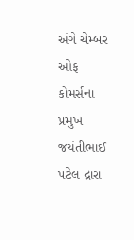અંગે ચેમ્બર ઓફ કોમર્સના પ્રમુખ જયંતીભાઈ પટેલ દ્રારા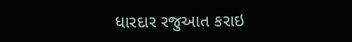ધારદાર રજુઆત કરાઇ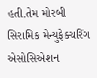હતી.તેમ મોરબી સિરામિક મેન્યુફેક્ચરિંગ એસોસિએશન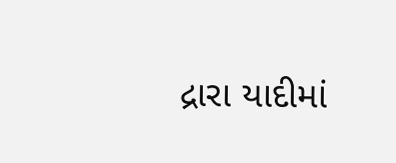દ્રારા યાદીમાં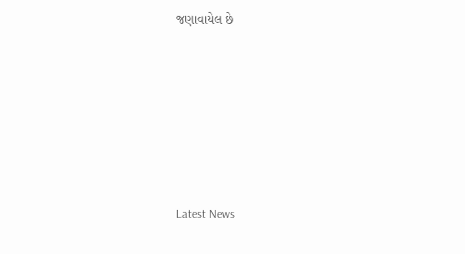જણાવાયેલ છે






Latest News